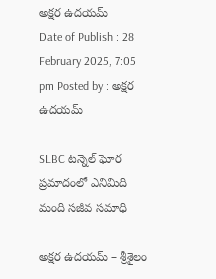అక్షర ఉదయమ్
Date of Publish : 28 February 2025, 7:05 pm Posted by : అక్షర ఉదయమ్

SLBC టన్నెల్‌ ఘోర ప్రమాదంలో ఎనిమిది మంది సజీవ సమాధి

అక్షర ఉదయమ్ – శ్రీశైలం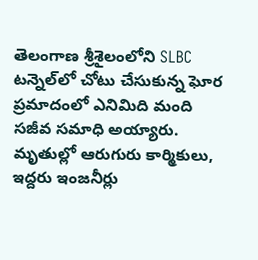తెలంగాణ శ్రీశైలంలోని SLBC టన్నెల్‌లో చోటు చేసుకున్న ఘోర ప్రమాదంలో ఎనిమిది మంది సజీవ సమాధి అయ్యారు. మృతుల్లో ఆరుగురు కార్మికులు, ఇద్దరు ఇంజనీర్లు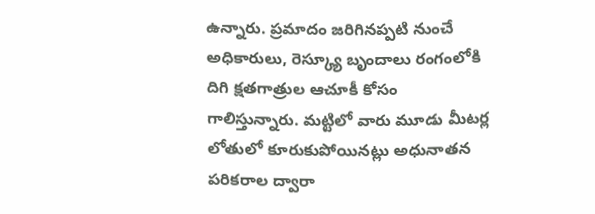ఉన్నారు. ప్రమాదం జరిగినప్పటి నుంచే అధికారులు, రెస్క్యూ బృందాలు రంగంలోకి దిగి క్షతగాత్రుల ఆచూకీ కోసం గాలిస్తున్నారు. మట్టిలో వారు మూడు మీటర్ల లోతులో కూరుకుపోయినట్లు అధునాతన పరికరాల ద్వారా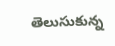తెలుసుకున్న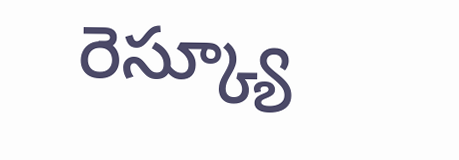రెస్క్యూ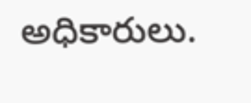అధికారులు.